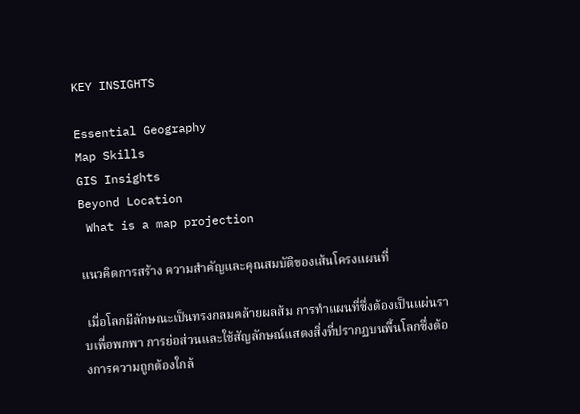KEY INSIGHTS

Essential Geography
Map Skills
GIS Insights
Beyond Location
 What is a map projection

แนวคิดการสร้าง ความสำคัญและคุณสมบัติของเส้นโครงแผนที่

 เมื่อโลกมีลักษณะเป็นทรงกลมคล้ายผลส้ม การทำแผนที่ซึ่งต้องเป็นแผ่นราบเพื่อพกพา การย่อส่วนและใช้สัญลักษณ์แสดงสิ่งที่ปรากฏบนพื้นโลกซึ่งต้องการความถูกต้องใกล้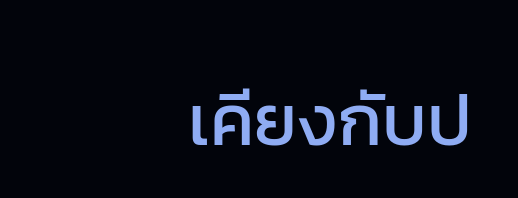เคียงกับป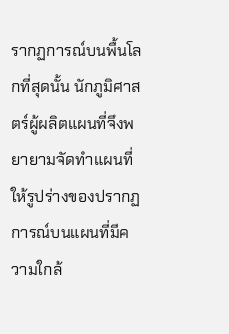รากฏการณ์บนพื้นโลกที่สุดนั้น นักภูมิศาสตร์ผู้ผลิตแผนที่จึงพยายามจัดทำแผนที่ให้รูปร่างของปรากฏการณ์บนแผนที่มีความใกล้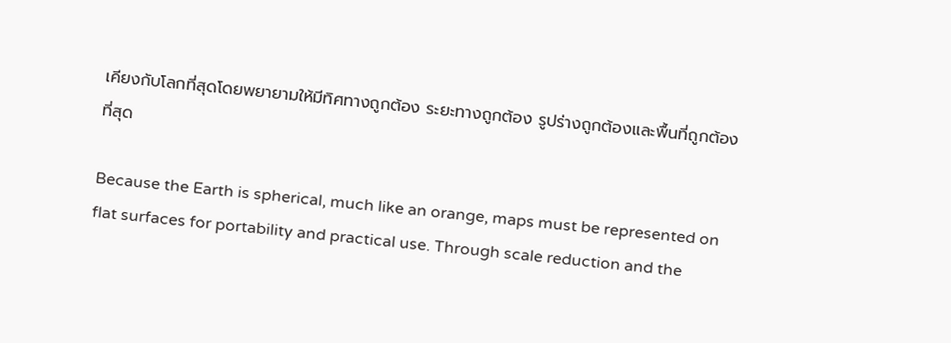เคียงกับโลกที่สุดโดยพยายามให้มีทิศทางถูกต้อง ระยะทางถูกต้อง รูปร่างถูกต้องและพื้นที่ถูกต้องที่สุด

Because the Earth is spherical, much like an orange, maps must be represented on flat surfaces for portability and practical use. Through scale reduction and the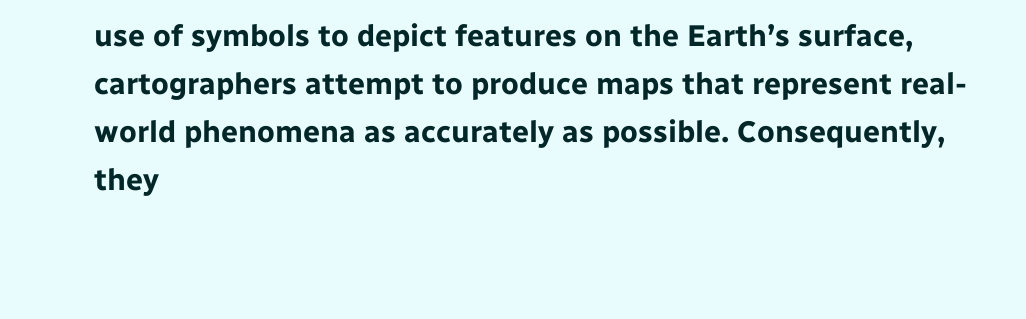use of symbols to depict features on the Earth’s surface, cartographers attempt to produce maps that represent real-world phenomena as accurately as possible. Consequently, they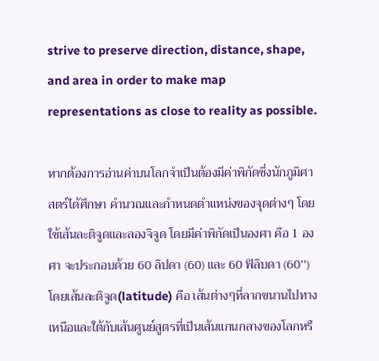strive to preserve direction, distance, shape, and area in order to make map representations as close to reality as possible.

หากต้องการอ่านค่าบนโลกจำเป็นต้องมีค่าพิกัดซึ่งนักภูมิศาสตร์ได้ศึกษา คำนวณและกำหนดตำแหน่งของจุดต่างๆ โดยใช้เส้นละติจูดและลองจิจูด โดยมีค่าพิกัดเป็นองศา คือ 1 องศา จะประกอบด้วย 60 ลิปดา (60) และ 60 ฟิลิบดา (60’’) โดยเส้นละติจูด(latitude) คือ เส้นต่างๆที่ลากขนานไปทางเหนือและใต้กับเส้นศูนย์สูตรที่เป็นเส้นแกนกลางของโลกหรื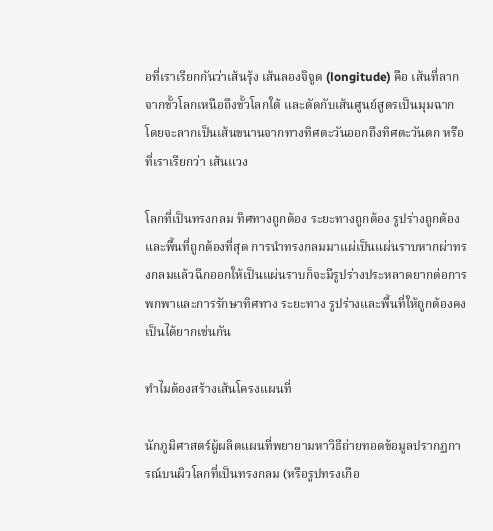อที่เราเรียกกันว่าเส้นรุ้ง เส้นลองจิจูด (longitude) คือ เส้นที่ลากจากขั้วโลกเหนือถึงขั้วโลกใต้ และตัดกับเส้นศูนย์สูตรเป็นมุมฉาก โดยจะลากเป็นเส้นขนานจากทางทิศตะวันออกถึงทิศตะวันตก หรือที่เราเรียกว่า เส้นแวง

โลกที่เป็นทรงกลม ทิศทางถูกต้อง ระยะทางถูกต้อง รูปร่างถูกต้องและพื้นที่ถูกต้องที่สุด การนำทรงกลมมาแผ่เป็นแผ่นราบหากผ่าทรงกลมแล้วฉีกออกให้เป็นแผ่นราบก็จะมีรูปร่างประหลาดยากต่อการพกพาและการรักษาทิศทาง ระยะทาง รูปร่างและพื้นที่ให้ถูกต้องคงเป็นได้ยากเช่นกัน

ทำไมต้องสร้างเส้นโครงแผนที่

นักภูมิศาสตร์ผู้ผลิตแผนที่พยายามหาวิธีถ่ายทอดข้อมูลปรากฏการณ์บนผิวโลกที่เป็นทรงกลม (หรือรูปทรงเกือ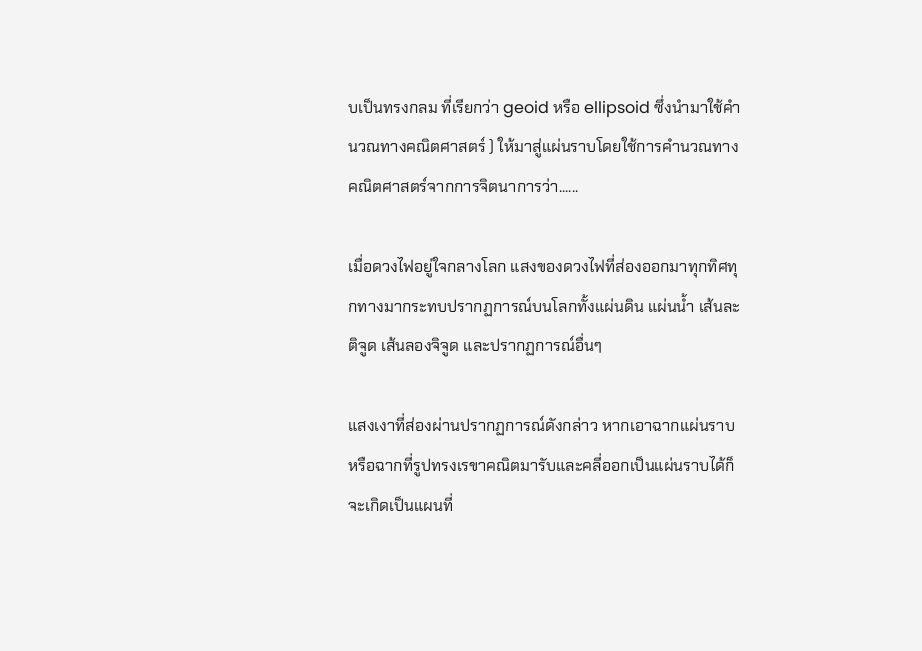บเป็นทรงกลม ที่เรียกว่า geoid หรือ ellipsoid ซึ่งนำมาใช้คำนวณทางคณิตศาสตร์ ) ให้มาสู่แผ่นราบโดยใช้การคำนวณทางคณิตศาสตร์จากการจิตนาการว่า......

เมื่อดวงไฟอยู่ใจกลางโลก แสงของดวงไฟที่ส่องออกมาทุกทิศทุกทางมากระทบปรากฏการณ์บนโลกทั้งแผ่นดิน แผ่นน้ำ เส้นละติจูด เส้นลองจิจูด และปรากฏการณ์อื่นๆ

แสงเงาที่ส่องผ่านปรากฏการณ์ดังกล่าว หากเอาฉากแผ่นราบหรือฉากที่รูปทรงเรขาคณิตมารับและคลี่ออกเป็นแผ่นราบได้ก็จะเกิดเป็นแผนที่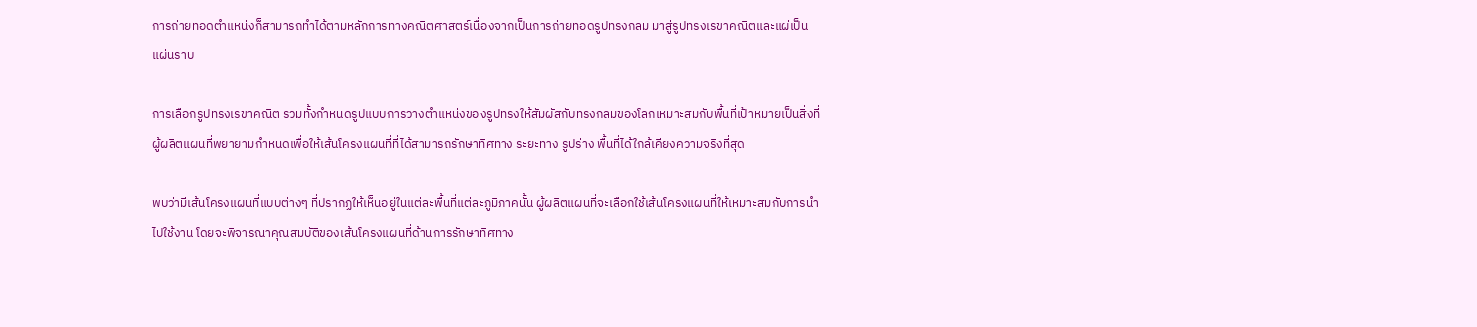การถ่ายทอดตำแหน่งก็สามารถทำได้ตามหลักการทางคณิตศาสตร์เนื่องจากเป็นการถ่ายทอดรูปทรงกลม มาสู่รูปทรงเรขาคณิตและแผ่เป็นแผ่นราบ

การเลือกรูปทรงเรขาคณิต รวมทั้งกำหนดรูปแบบการวางตำแหน่งของรูปทรงให้สัมผัสกับทรงกลมของโลกเหมาะสมกับพื้นที่เป้าหมายเป็นสิ่งที่ผู้ผลิตแผนที่พยายามกำหนดเพื่อให้เส้นโครงแผนที่ที่ได้สามารถรักษาทิศทาง ระยะทาง รูปร่าง พื้นที่ได้ใกล้เคียงความจริงที่สุด

พบว่ามีเส้นโครงแผนที่แบบต่างๆ ที่ปรากฏให้เห็นอยู่ในแต่ละพื้นที่แต่ละภูมิภาคนั้น ผู้ผลิตแผนที่จะเลือกใช้เส้นโครงแผนที่ให้เหมาะสมกับการนำไปใช้งาน โดยจะพิจารณาคุณสมบัติของเส้นโครงแผนที่ด้านการรักษาทิศทาง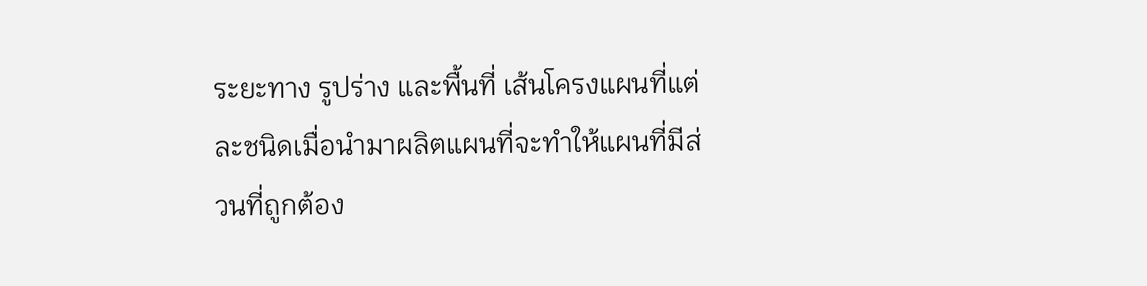ระยะทาง รูปร่าง และพื้นที่ เส้นโครงแผนที่แต่ละชนิดเมื่อนำมาผลิตแผนที่จะทำให้แผนที่มีส่วนที่ถูกต้อง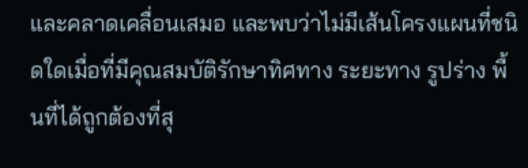และคลาดเคลื่อนเสมอ และพบว่าไม่มีเส้นโครงแผนที่ชนิดใดเมื่อที่มีคุณสมบัติรักษาทิศทาง ระยะทาง รูปร่าง พื้นที่ได้ถูกต้องที่สุ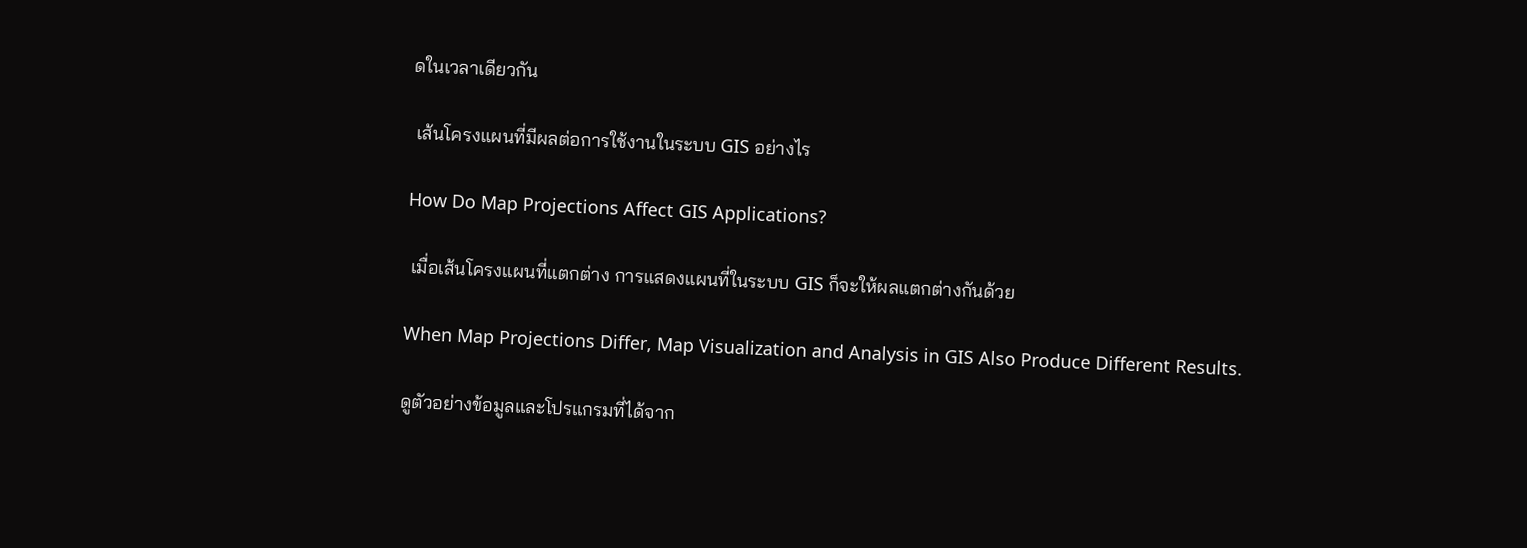ดในเวลาเดียวกัน

 เส้นโครงแผนที่มีผลต่อการใช้งานในระบบ GIS อย่างไร

How Do Map Projections Affect GIS Applications?

 เมื่อเส้นโครงแผนที่แตกต่าง การแสดงแผนที่ในระบบ GIS ก็จะให้ผลแตกต่างกันด้วย

When Map Projections Differ, Map Visualization and Analysis in GIS Also Produce Different Results.

ดูตัวอย่างข้อมูลและโปรแกรมที่ได้จาก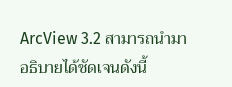ArcView 3.2 สามารถนำมาอธิบายได้ชัดเจนดังนี้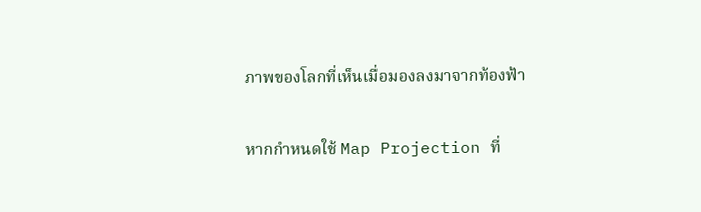ภาพของโลกที่เห็นเมื่อมองลงมาจากท้องฟ้า

หากกำหนดใช้ Map Projection ที่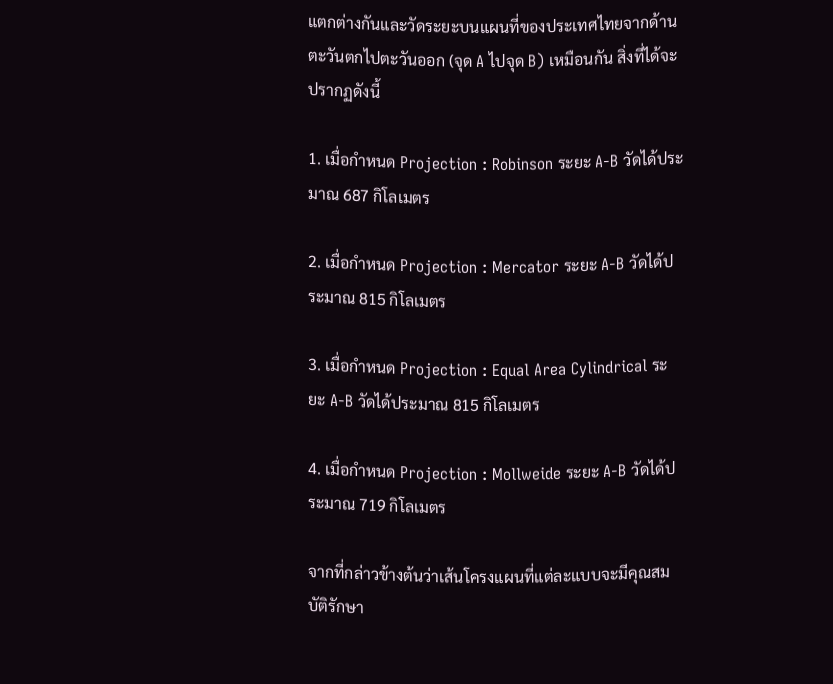แตกต่างกันและวัดระยะบนแผนที่ของประเทศไทยจากด้านตะวันตกไปตะวันออก (จุด A ไปจุด B) เหมือนกัน สิ่งที่ได้จะปรากฏดังนี้

1. เมื่อกำหนด Projection : Robinson ระยะ A-B วัดได้ประมาณ 687 กิโลเมตร

2. เมื่อกำหนด Projection : Mercator ระยะ A-B วัดได้ประมาณ 815 กิโลเมตร

3. เมื่อกำหนด Projection : Equal Area Cylindrical ระยะ A-B วัดได้ประมาณ 815 กิโลเมตร

4. เมื่อกำหนด Projection : Mollweide ระยะ A-B วัดได้ประมาณ 719 กิโลเมตร

จากที่กล่าวข้างต้นว่าเส้นโครงแผนที่แต่ละแบบจะมีคุณสมบัติรักษา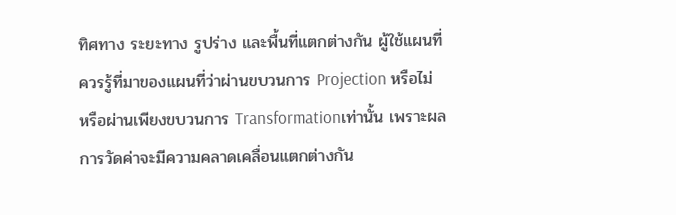ทิศทาง ระยะทาง รูปร่าง และพื้นที่แตกต่างกัน ผู้ใช้แผนที่ควรรู้ที่มาของแผนที่ว่าผ่านขบวนการ Projection หรือไม่ หรือผ่านเพียงขบวนการ Transformationเท่านั้น เพราะผลการวัดค่าจะมีความคลาดเคลื่อนแตกต่างกัน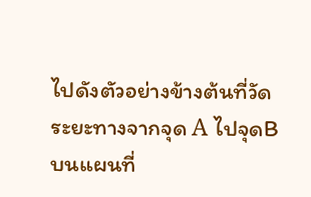ไปดังตัวอย่างข้างต้นที่วัดระยะทางจากจุด A ไปจุดB บนแผนที่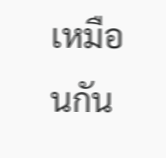เหมือนกัน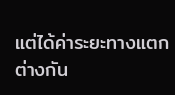แต่ได้ค่าระยะทางแตกต่างกัน